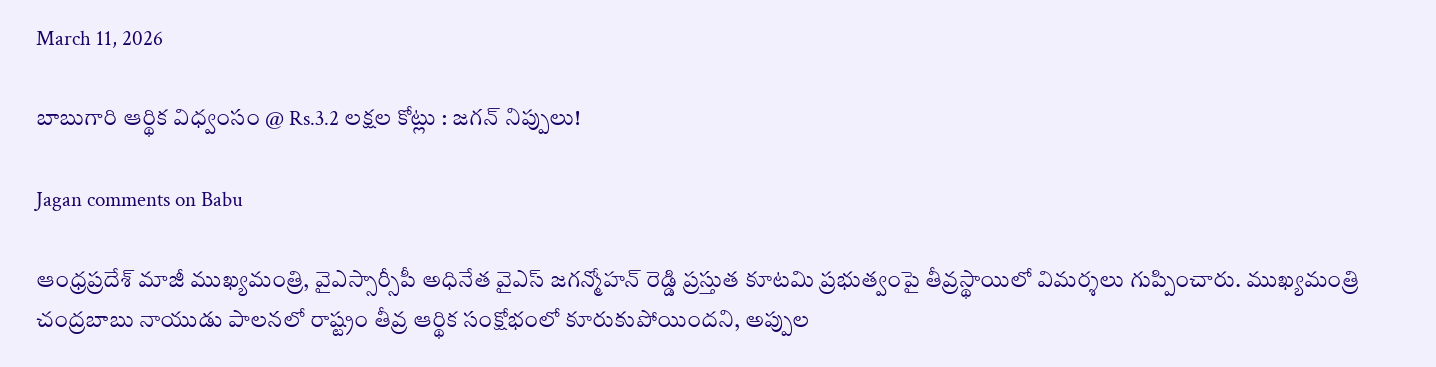March 11, 2026

బాబుగారి ఆర్థిక విధ్వంసం @ Rs.3.2 లక్షల కోట్లు : జగన్ నిప్పులు!

Jagan comments on Babu

ఆంధ్రప్రదేశ్ మాజీ ముఖ్యమంత్రి, వైఎస్సార్సీపీ అధినేత వైఎస్ జగన్మోహన్ రెడ్డి ప్రస్తుత కూటమి ప్రభుత్వంపై తీవ్రస్థాయిలో విమర్శలు గుప్పించారు. ముఖ్యమంత్రి చంద్రబాబు నాయుడు పాలనలో రాష్ట్రం తీవ్ర ఆర్థిక సంక్షోభంలో కూరుకుపోయిందని, అప్పుల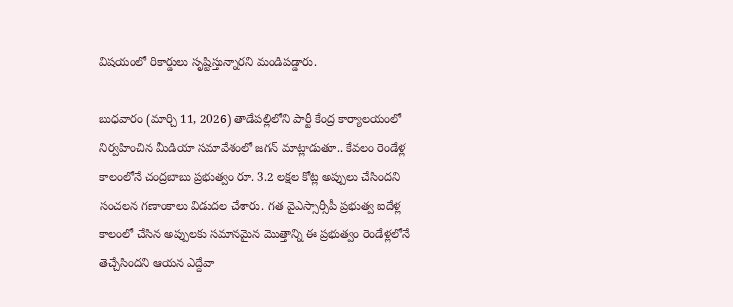విషయంలో రికార్డులు సృష్టిస్తున్నారని మండిపడ్డారు.

బుధవారం (మార్చి 11, 2026) తాడేపల్లిలోని పార్టీ కేంద్ర కార్యాలయంలో నిర్వహించిన మీడియా సమావేశంలో జగన్ మాట్లాడుతూ.. కేవలం రెండేళ్ల కాలంలోనే చంద్రబాబు ప్రభుత్వం రూ. 3.2 లక్షల కోట్ల అప్పులు చేసిందని సంచలన గణాంకాలు విడుదల చేశారు. గత వైఎస్సార్సీపీ ప్రభుత్వ ఐదేళ్ల కాలంలో చేసిన అప్పులకు సమానమైన మొత్తాన్ని ఈ ప్రభుత్వం రెండేళ్లలోనే తెచ్చేసిందని ఆయన ఎద్దేవా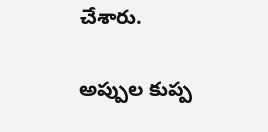చేశారు.

అప్పుల కుప్ప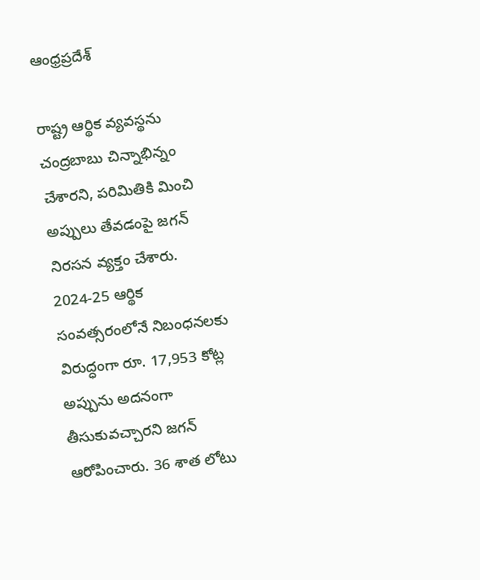ఆంధ్రప్రదేశ్

రాష్ట్ర ఆర్థిక వ్యవస్థను చంద్రబాబు చిన్నాభిన్నం చేశారని, పరిమితికి మించి అప్పులు తేవడంపై జగన్ నిరసన వ్యక్తం చేశారు. 2024-25 ఆర్థిక సంవత్సరంలోనే నిబంధనలకు విరుద్ధంగా రూ. 17,953 కోట్ల అప్పును అదనంగా తీసుకువచ్చారని జగన్ ఆరోపించారు. 36 శాత లోటు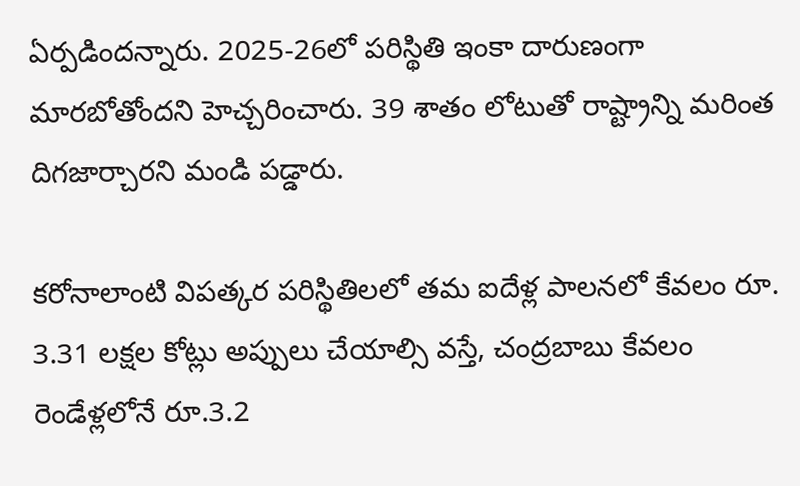ఏర్పడిందన్నారు. 2025-26లో పరిస్థితి ఇంకా దారుణంగా మారబోతోందని హెచ్చరించారు. 39 శాతం లోటుతో రాష్ట్రాన్ని మరింత దిగజార్చారని మండి పడ్డారు.

కరోనాలాంటి విపత్కర పరిస్థితిలలో తమ ఐదేళ్ల పాలనలో కేవలం రూ. 3.31 లక్షల కోట్లు అప్పులు చేయాల్సి వస్తే, చంద్రబాబు కేవలం రెండేళ్లలోనే రూ.3.2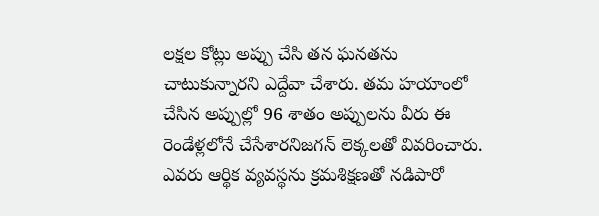లక్షల కోట్లు అప్పు చేసి తన ఘనతను చాటుకున్నారని ఎద్దేవా చేశారు. తమ హయాంలో చేసిన అప్పుల్లో 96 శాతం అప్పులను వీరు ఈ రెండేళ్లలోనే చేసేశారనిజగన్ లెక్కలతో వివరించారు. ఎవరు ఆర్థిక వ్యవస్థను క్రమశిక్షణతో నడిపారో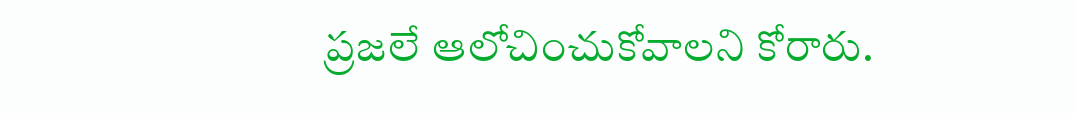ప్రజలే ఆలోచించుకోవాలని కోరారు.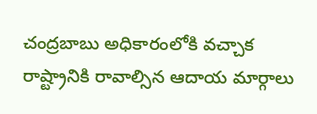చంద్రబాబు అధికారంలోకి వచ్చాక రాష్ట్రానికి రావాల్సిన ఆదాయ మార్గాలు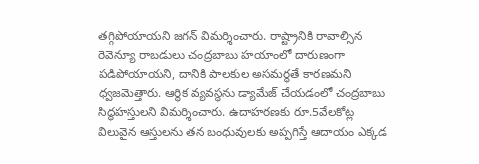తగ్గిపోయాయని జగన్ విమర్శించారు. రాష్ట్రానికి రావాల్సిన రెవెన్యూ రాబడులు చంద్రబాబు హయాంలో దారుణంగా పడిపోయాయని, దానికి పాలకుల అసమర్థతే కారణమని ధ్వజమెత్తారు. ఆర్థిక వ్యవస్థను డ్యామేజ్ చేయడంలో చంద్రబాబు సిద్ధహస్తులని విమర్శించారు. ఉదాహరణకు రూ.5వేలకోట్ల విలువైన ఆస్తులను తన బంధువులకు అప్పగిస్తే ఆదాయం ఎక్కడ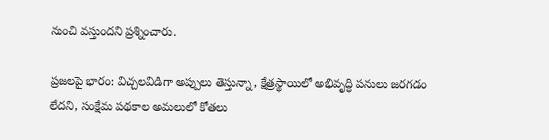నుంచి వస్తుందని ప్రశ్నించారు.

ప్రజలపై భారం: విచ్చలవిడిగా అప్పులు తెస్తున్నా, క్షేత్రస్థాయిలో అభివృద్ధి పనులు జరగడం లేదని, సంక్షేమ పథకాల అమలులో కోతలు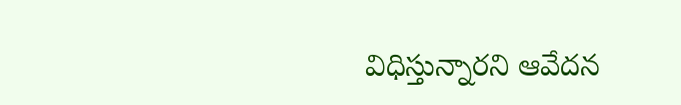విధిస్తున్నారని ఆవేదన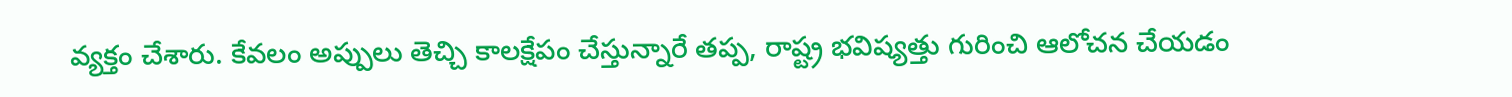వ్యక్తం చేశారు. కేవలం అప్పులు తెచ్చి కాలక్షేపం చేస్తున్నారే తప్ప, రాష్ట్ర భవిష్యత్తు గురించి ఆలోచన చేయడం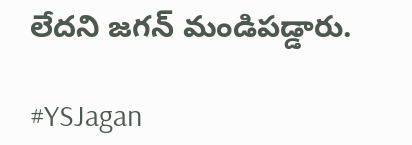లేదని జగన్ మండిపడ్డారు.

#YSJagan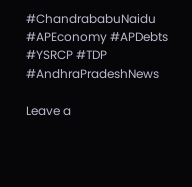#ChandrababuNaidu #APEconomy #APDebts #YSRCP #TDP #AndhraPradeshNews

Leave a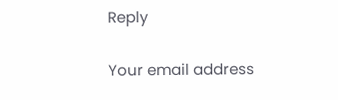Reply

Your email address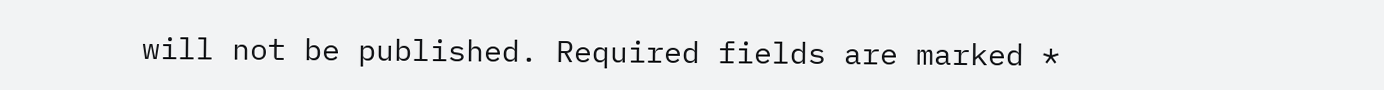will not be published. Required fields are marked *